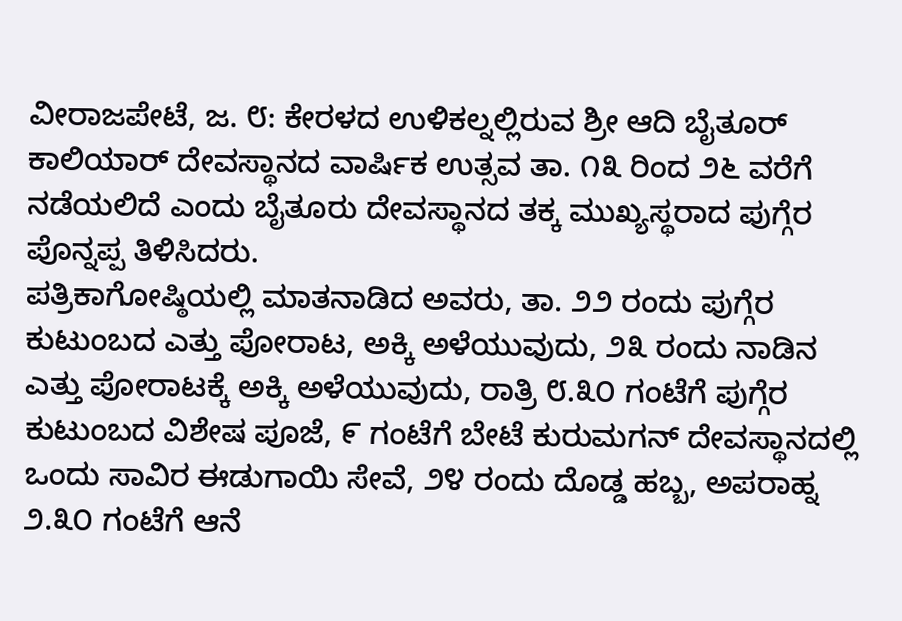ವೀರಾಜಪೇಟೆ, ಜ. ೮: ಕೇರಳದ ಉಳಿಕಲ್ನಲ್ಲಿರುವ ಶ್ರೀ ಆದಿ ಬೈತೂರ್ ಕಾಲಿಯಾರ್ ದೇವಸ್ಥಾನದ ವಾರ್ಷಿಕ ಉತ್ಸವ ತಾ. ೧೩ ರಿಂದ ೨೬ ವರೆಗೆ ನಡೆಯಲಿದೆ ಎಂದು ಬೈತೂರು ದೇವಸ್ಥಾನದ ತಕ್ಕ ಮುಖ್ಯಸ್ಥರಾದ ಪುಗ್ಗೆರ ಪೊನ್ನಪ್ಪ ತಿಳಿಸಿದರು.
ಪತ್ರಿಕಾಗೋಷ್ಠಿಯಲ್ಲಿ ಮಾತನಾಡಿದ ಅವರು, ತಾ. ೨೨ ರಂದು ಪುಗ್ಗೆರ ಕುಟುಂಬದ ಎತ್ತು ಪೋರಾಟ, ಅಕ್ಕಿ ಅಳೆಯುವುದು, ೨೩ ರಂದು ನಾಡಿನ ಎತ್ತು ಪೋರಾಟಕ್ಕೆ ಅಕ್ಕಿ ಅಳೆಯುವುದು, ರಾತ್ರಿ ೮.೩೦ ಗಂಟೆಗೆ ಪುಗ್ಗೆರ ಕುಟುಂಬದ ವಿಶೇಷ ಪೂಜೆ, ೯ ಗಂಟೆಗೆ ಬೇಟೆ ಕುರುಮಗನ್ ದೇವಸ್ಥಾನದಲ್ಲಿ ಒಂದು ಸಾವಿರ ಈಡುಗಾಯಿ ಸೇವೆ, ೨೪ ರಂದು ದೊಡ್ಡ ಹಬ್ಬ, ಅಪರಾಹ್ನ ೨.೩೦ ಗಂಟೆಗೆ ಆನೆ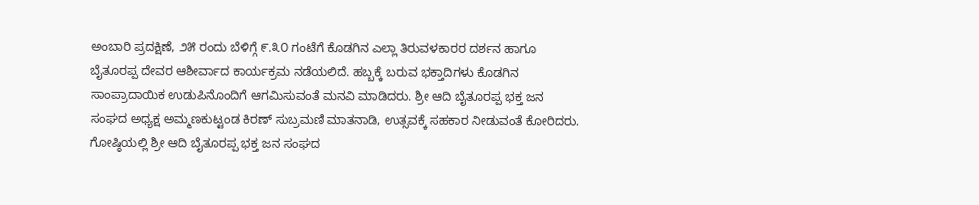ಅಂಬಾರಿ ಪ್ರದಕ್ಷಿಣೆ, ೨೫ ರಂದು ಬೆಳಿಗ್ಗೆ ೯.೩೦ ಗಂಟೆಗೆ ಕೊಡಗಿನ ಎಲ್ಲಾ ತಿರುವಳಕಾರರ ದರ್ಶನ ಹಾಗೂ ಬೈತೂರಪ್ಪ ದೇವರ ಆಶೀರ್ವಾದ ಕಾರ್ಯಕ್ರಮ ನಡೆಯಲಿದೆ. ಹಬ್ಬಕ್ಕೆ ಬರುವ ಭಕ್ತಾದಿಗಳು ಕೊಡಗಿನ ಸಾಂಪ್ರಾದಾಯಿಕ ಉಡುಪಿನೊಂದಿಗೆ ಆಗಮಿಸುವಂತೆ ಮನವಿ ಮಾಡಿದರು. ಶ್ರೀ ಆದಿ ಬೈತೂರಪ್ಪ ಭಕ್ತ ಜನ ಸಂಘದ ಅಧ್ಯಕ್ಷ ಅಮ್ಮಣಕುಟ್ಟಂಡ ಕಿರಣ್ ಸುಬ್ರಮಣಿ ಮಾತನಾಡಿ, ಉತ್ಸವಕ್ಕೆ ಸಹಕಾರ ನೀಡುವಂತೆ ಕೋರಿದರು.
ಗೋಷ್ಠಿಯಲ್ಲಿ ಶ್ರೀ ಆದಿ ಬೈತೂರಪ್ಪ ಭಕ್ತ ಜನ ಸಂಘದ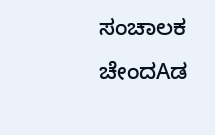ಸಂಚಾಲಕ ಚೇಂದAಡ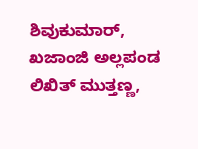ಶಿವುಕುಮಾರ್, ಖಜಾಂಜಿ ಅಲ್ಲಪಂಡ ಲಿಖಿತ್ ಮುತ್ತಣ್ಣ,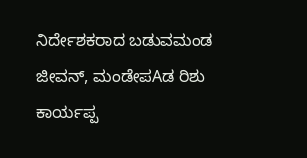ನಿರ್ದೇಶಕರಾದ ಬಡುವಮಂಡ ಜೀವನ್, ಮಂಡೇಪAಡ ರಿಶು ಕಾರ್ಯಪ್ಪ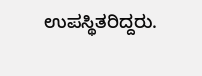ಉಪಸ್ಥಿತರಿದ್ದರು.